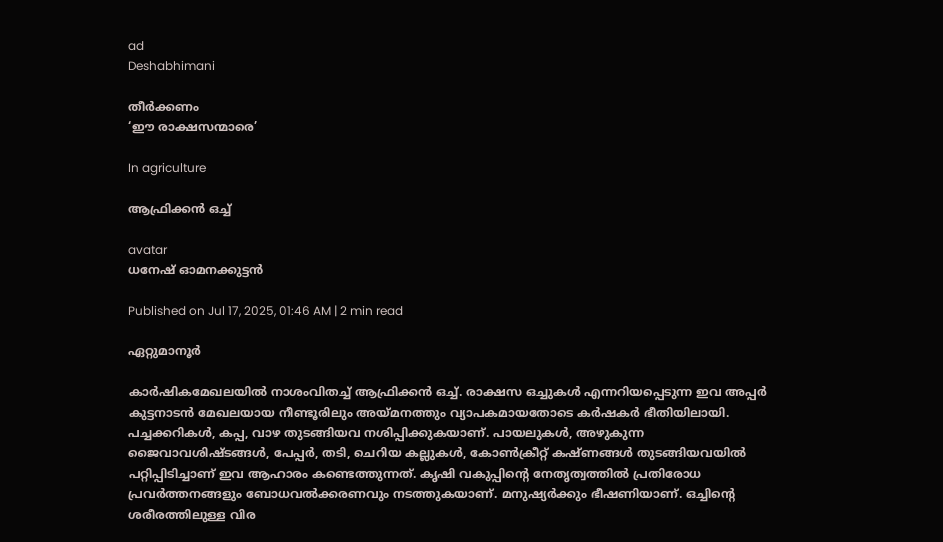ad
Deshabhimani

തീർക്കണം
‘ഈ രാക്ഷസന്മാരെ’

In agriculture

ആഫ്രിക്കൻ ഒച്ച്

avatar
ധനേഷ്‌ ഓമനക്കുട്ടൻ

Published on Jul 17, 2025, 01:46 AM | 2 min read

ഏറ്റുമാനൂർ

കാർഷികമേഖലയിൽ നാശംവിതച്ച് ആഫ്രിക്കന്‍ ഒച്ച്‌. രാക്ഷസ ഒച്ചുകൾ എന്നറിയപ്പെടുന്ന ഇവ അപ്പർ കുട്ടനാടൻ മേഖലയായ നീണ്ടൂരിലും അയ്‌മനത്തും വ്യാപകമായതോടെ കർഷകർ ഭീതിയിലായി. പച്ചക്കറികൾ, കപ്പ, വാഴ തുടങ്ങിയവ നശിപ്പിക്കുകയാണ്‌. പായലുകള്‍, അഴുകുന്ന ജൈവാവശിഷ്ടങ്ങള്‍, പേപ്പര്‍, തടി, ചെറിയ കല്ലുകള്‍, കോണ്‍ക്രീറ്റ് കഷ്‌ണങ്ങള്‍ തുടങ്ങിയവയിൽ പറ്റിപ്പിടിച്ചാണ്‌ ഇവ ആഹാരം കണ്ടെത്തുന്നത്. കൃഷി വകുപ്പിന്റെ നേതൃത്വത്തിൽ പ്രതിരോധ പ്രവർത്തനങ്ങളും ബോധവൽക്കരണവും നടത്തുകയാണ്‌. മനുഷ്യർക്കും ഭീഷണിയാണ്‌. ഒച്ചിന്റെ ശരീരത്തിലുള്ള വിര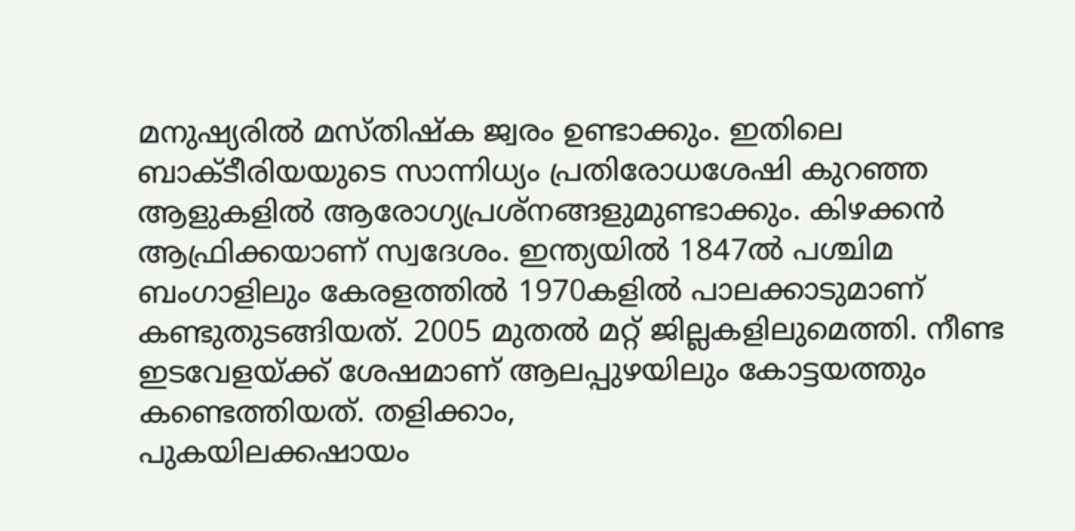മനുഷ്യരില്‍ മസ്‌തിഷ്‌ക ജ്വരം ഉണ്ടാക്കും. ഇതിലെ ബാക്ടീരിയയുടെ സാന്നിധ്യം പ്രതിരോധശേഷി കുറഞ്ഞ ആളുകളില്‍ ആരോഗ്യപ്രശ്നങ്ങളുമുണ്ടാക്കും. കിഴക്കൻ ആഫ്രിക്കയാണ്‌ സ്വദേശം. ഇന്ത്യയില്‍ 1847ല്‍ പശ്ചിമ ബംഗാളിലും കേരളത്തില്‍ 1970കളില്‍ പാലക്കാടുമാണ് കണ്ടുതുടങ്ങിയത്. 2005 മുതല്‍ മറ്റ് ജില്ലകളിലുമെത്തി. നീണ്ട ഇടവേളയ്‌ക്ക്‌ ശേഷമാണ്‌ ആലപ്പുഴയിലും കോട്ടയത്തും കണ്ടെത്തിയത്‌. തളിക്കാം,
പുകയിലക്കഷായം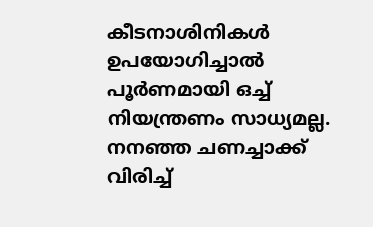കീടനാശിനികള്‍ ഉപയോഗിച്ചാൽ പൂര്‍ണമായി ഒച്ച്‌ നിയന്ത്രണം സാധ്യമല്ല. നനഞ്ഞ ചണച്ചാക്ക് വിരിച്ച്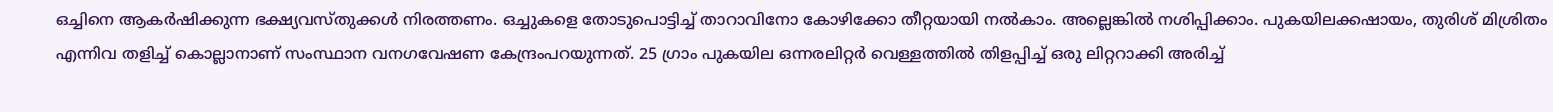ഒച്ചിനെ ആകര്‍ഷിക്കുന്ന ഭക്ഷ്യവസ്തുക്കള്‍ നിരത്തണം. ഒച്ചുകളെ തോടുപൊട്ടിച്ച് താറാവിനോ കോഴിക്കോ തീറ്റയായി നൽകാം. അല്ലെങ്കില്‍ നശിപ്പിക്കാം. പുകയിലക്കഷായം, തുരിശ് മിശ്രിതം എന്നിവ തളിച്ച് കൊല്ലാനാണ് സംസ്ഥാന വനഗവേഷണ കേന്ദ്രംപറയുന്നത്‌. 25 ഗ്രാം പുകയില ഒന്നരലിറ്റര്‍ വെള്ളത്തില്‍ തിളപ്പിച്ച് ഒരു ലിറ്ററാക്കി അരിച്ച്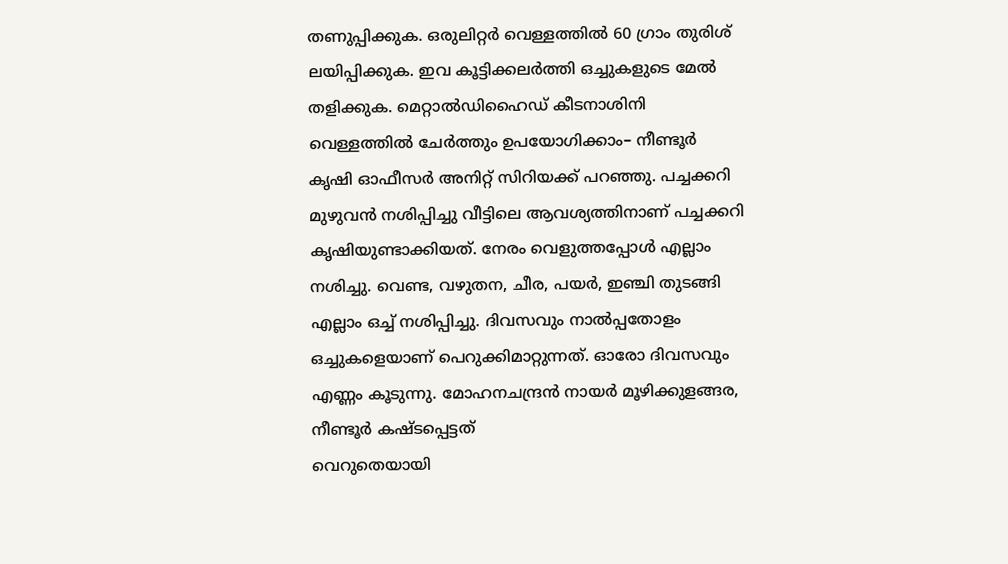തണുപ്പിക്കുക. ഒരുലിറ്റര്‍ വെള്ളത്തില്‍ 60 ഗ്രാം തുരിശ് ലയിപ്പിക്കുക. ഇവ കൂട്ടിക്കലര്‍ത്തി ഒച്ചുകളുടെ മേല്‍ തളിക്കുക. മെറ്റാൽഡിഹൈഡ്‌ കീടനാശിനി വെള്ളത്തില്‍ ചേർത്തും ഉപയോഗിക്കാം– നീണ്ടൂർ കൃഷി ഓഫീസർ അനിറ്റ് സിറിയക്ക് പറഞ്ഞു. പച്ചക്കറി
മുഴുവൻ നശിപ്പിച്ചു വീട്ടിലെ ആവശ്യത്തിനാണ്‌ പച്ചക്കറി കൃഷിയുണ്ടാക്കിയത്‌. നേരം വെളുത്തപ്പോൾ എല്ലാം നശിച്ചു. വെണ്ട, വഴുതന, ചീര, പയർ, ഇഞ്ചി തുടങ്ങി എല്ലാം ഒച്ച്‌ നശിപ്പിച്ചു. ദിവസവും നാൽപ്പതോളം ഒച്ചുകളെയാണ്‌ പെറുക്കിമാറ്റുന്നത്‌. ഓരോ ദിവസവും എണ്ണം കൂടുന്നു. മോഹനചന്ദ്രൻ നായർ മൂഴിക്കുളങ്ങര, നീണ്ടൂർ കഷ്ടപ്പെട്ടത്‌
വെറുതെയായി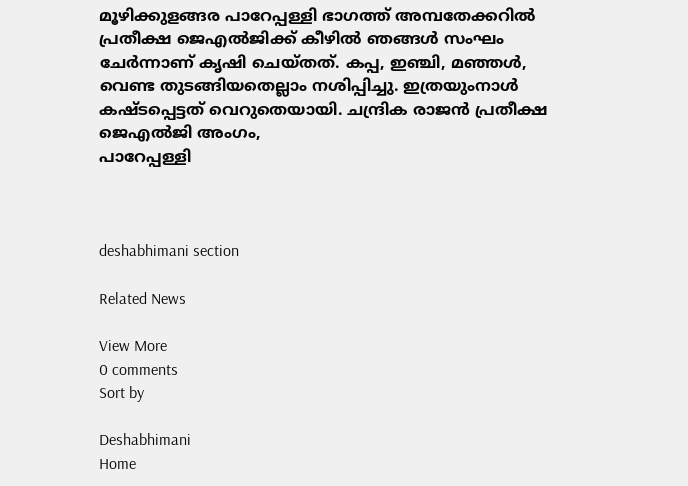മൂഴിക്കുളങ്ങര പാറേപ്പള്ളി ഭാഗത്ത്‌ അമ്പതേക്കറിൽ പ്രതീക്ഷ ജെഎൽജിക്ക്‌ കീഴിൽ ഞങ്ങൾ സംഘം ചേർന്നാണ്‌ കൃഷി ചെയ്‌തത്‌. കപ്പ, ഇഞ്ചി, മഞ്ഞൾ, വെണ്ട തുടങ്ങിയതെല്ലാം നശിപ്പിച്ചു. ഇത്രയുംനാൾ കഷ്ടപ്പെട്ടത്‌ വെറുതെയായി. ചന്ദ്രിക രാജൻ പ്രതീക്ഷ ജെഎൽജി അംഗം,
പാറേപ്പള്ളി



deshabhimani section

Related News

View More
0 comments
Sort by

Deshabhimani
Home